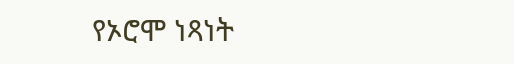የኦሮሞ ነጻነት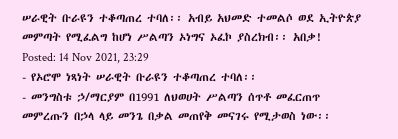ሠራዊት ቡራዩን ተቆጣጠረ ተባለ፡፡ አብይ አህመድ ተመልሶ ወደ ኢትዮጵያ መምጣት የሚፈልግ ከሆነ ሥልጣን ኦነግና ኦፈኮ ያስረክብ፡፡ አበቃ!
Posted: 14 Nov 2021, 23:29
- የኦሮሞ ነጻነት ሠራዊት ቡራዩን ተቆጣጠረ ተባለ፡፡
- መንግስቱ ኃ/ማርያም በ1991 ለህወሀት ሥልጣን ሰጥቶ መፈርጠጥ መምረጡን በኃላ ላይ መንጌ በቃል መጠየቅ መናገሩ የሚታወስ ነው፡፡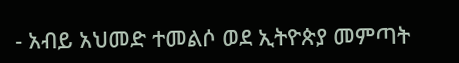- አብይ አህመድ ተመልሶ ወደ ኢትዮጵያ መምጣት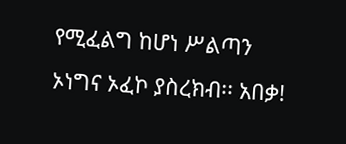የሚፈልግ ከሆነ ሥልጣን ኦነግና ኦፈኮ ያስረክብ፡፡ አበቃ!